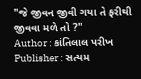"જે જીવન જીવી ગયા તે ફરીથી જીવવા મળે તો ?"
Author : કાંતિલાલ પરીખ
Publisher : સત્યમ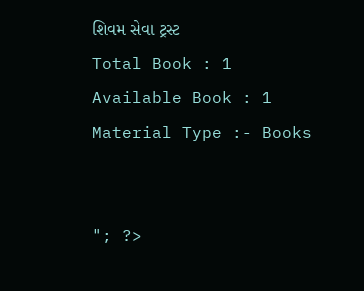શિવમ સેવા ટ્રસ્ટ
Total Book : 1
Available Book : 1
Material Type :- Books


"; ?>